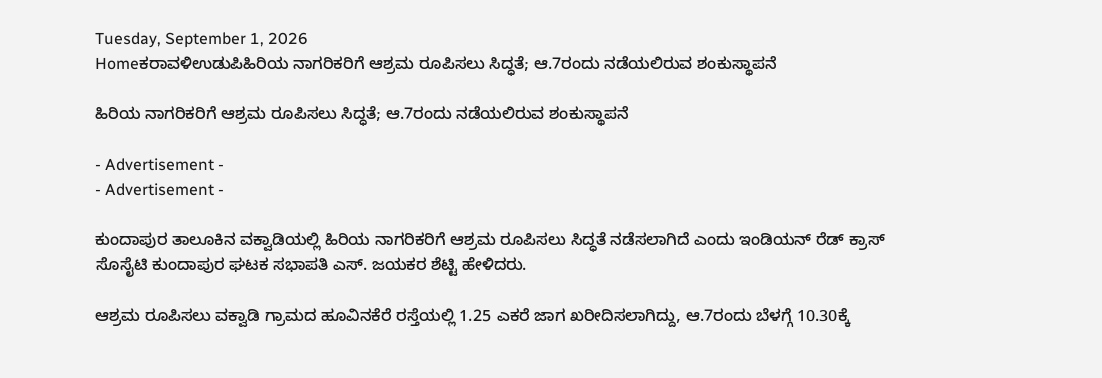Tuesday, September 1, 2026
Homeಕರಾವಳಿಉಡುಪಿಹಿರಿಯ ನಾಗರಿಕರಿಗೆ ಆಶ್ರಮ ರೂಪಿಸಲು ಸಿದ್ಧತೆ; ಆ.7ರಂದು ನಡೆಯಲಿರುವ ಶಂಕುಸ್ಥಾಪನೆ

ಹಿರಿಯ ನಾಗರಿಕರಿಗೆ ಆಶ್ರಮ ರೂಪಿಸಲು ಸಿದ್ಧತೆ; ಆ.7ರಂದು ನಡೆಯಲಿರುವ ಶಂಕುಸ್ಥಾಪನೆ

- Advertisement -
- Advertisement -

ಕುಂದಾಪುರ ತಾಲೂಕಿನ ವಕ್ವಾಡಿಯಲ್ಲಿ ಹಿರಿಯ ನಾಗರಿಕರಿಗೆ ಆಶ್ರಮ ರೂಪಿಸಲು ಸಿದ್ಧತೆ ನಡೆಸಲಾಗಿದೆ ಎಂದು ಇಂಡಿಯನ್ ರೆಡ್ ಕ್ರಾಸ್ ಸೊಸೈಟಿ ಕುಂದಾಪುರ ಘಟಕ ಸಭಾಪತಿ ಎಸ್. ಜಯಕರ ಶೆಟ್ಟಿ ಹೇಳಿದರು.

ಆಶ್ರಮ ರೂಪಿಸಲು ವಕ್ವಾಡಿ ಗ್ರಾಮದ ಹೂವಿನಕೆರೆ ರಸ್ತೆಯಲ್ಲಿ 1.25 ಎಕರೆ ಜಾಗ ಖರೀದಿಸಲಾಗಿದ್ದು, ಆ.7ರಂದು ಬೆಳಗ್ಗೆ 10.30ಕ್ಕೆ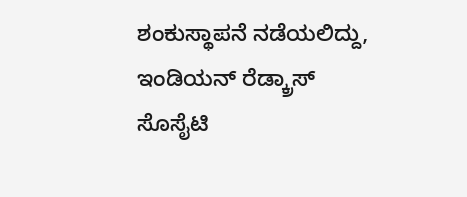ಶಂಕುಸ್ಥಾಪನೆ ನಡೆಯಲಿದ್ದು, ಇಂಡಿಯನ್ ರೆಡ್ಕ್ರಾಸ್ ಸೊಸೈಟಿ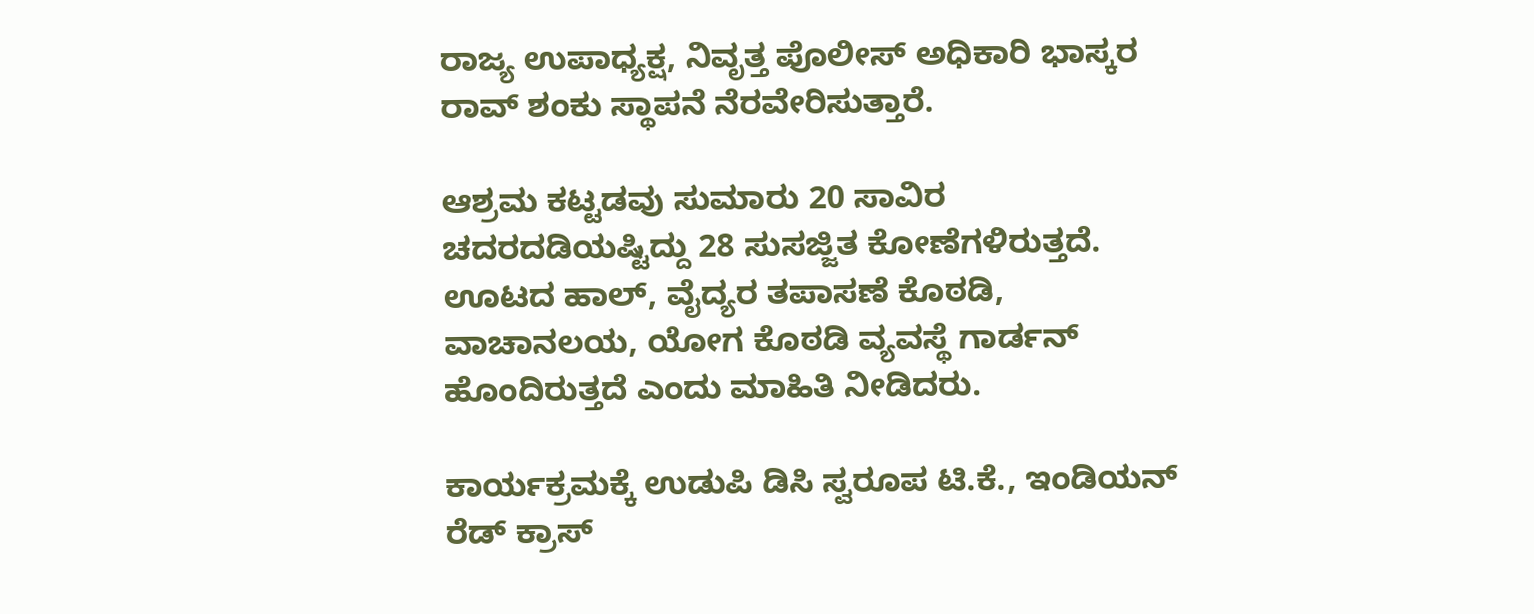ರಾಜ್ಯ ಉಪಾಧ್ಯಕ್ಷ, ನಿವೃತ್ತ ಪೊಲೀಸ್ ಅಧಿಕಾರಿ ಭಾಸ್ಕರ ರಾವ್ ಶಂಕು ಸ್ಥಾಪನೆ ನೆರವೇರಿಸುತ್ತಾರೆ.

ಆಶ್ರಮ ಕಟ್ಟಡವು ಸುಮಾರು 20 ಸಾವಿರ ಚದರದಡಿಯಷ್ಟಿದ್ದು 28 ಸುಸಜ್ಜಿತ ಕೋಣೆಗಳಿರುತ್ತದೆ. ಊಟದ ಹಾಲ್, ವೈದ್ಯರ ತಪಾಸಣೆ ಕೊಠಡಿ, ವಾಚಾನಲಯ, ಯೋಗ ಕೊಠಡಿ ವ್ಯವಸ್ಥೆ ಗಾರ್ಡನ್ ಹೊಂದಿರುತ್ತದೆ ಎಂದು ಮಾಹಿತಿ ನೀಡಿದರು.

ಕಾರ್ಯಕ್ರಮಕ್ಕೆ ಉಡುಪಿ ಡಿಸಿ ಸ್ವರೂಪ ಟಿ.ಕೆ., ಇಂಡಿಯನ್ ರೆಡ್ ಕ್ರಾಸ್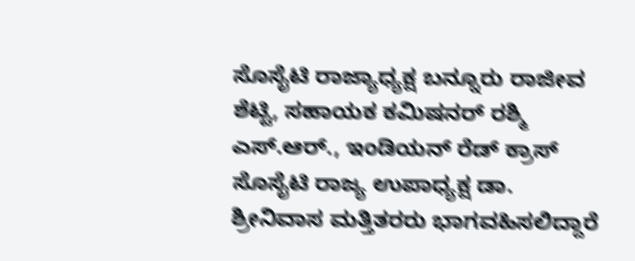ಸೊಸೈಟಿ ರಾಜ್ಯಾಧ್ಯಕ್ಷ ಬನ್ನೂರು ರಾಜೀವ ಶೆಟ್ಟಿ, ಸಹಾಯಕ ಕಮಿಷನರ್ ರಶ್ಮಿ ಎಸ್.ಆರ್., ಇಂಡಿಯನ್ ರೆಡ್ ಕ್ರಾಸ್ ಸೊಸೈಟಿ ರಾಜ್ಯ ಉಪಾಧ್ಯಕ್ಷ ಡಾ. ಶ್ರೀನಿವಾಸ ಮತ್ತಿತರರು ಭಾಗವಹಿಸಲಿದ್ದಾರೆ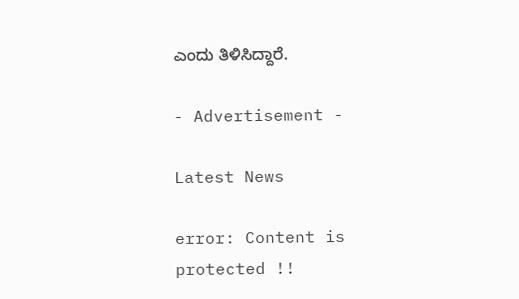ಎಂದು ತಿಳಿಸಿದ್ದಾರೆ.

- Advertisement -

Latest News

error: Content is protected !!